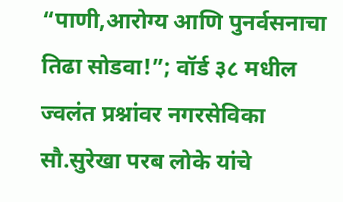“पाणी,आरोग्य आणि पुनर्वसनाचा तिढा सोडवा!”; वॉर्ड ३८ मधील ज्वलंत प्रश्नांवर नगरसेविका सौ.सुरेखा परब लोके यांचे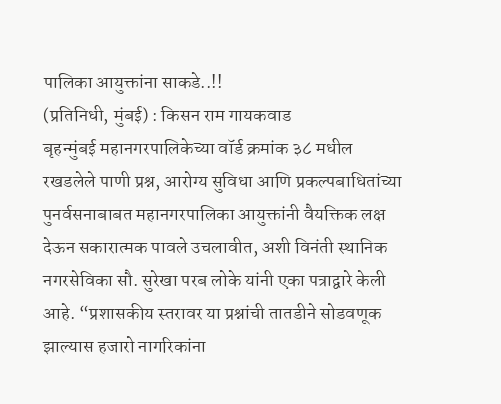पालिका आयुक्तांना साकडे..!!
(प्रतिनिधी, मुंबई) : किसन राम गायकवाड
बृहन्मुंबई महानगरपालिकेच्या वॉर्ड क्रमांक ३८ मधील रखडलेले पाणी प्रश्न, आरोग्य सुविधा आणि प्रकल्पबाधितांच्या पुनर्वसनाबाबत महानगरपालिका आयुक्तांनी वैयक्तिक लक्ष देऊन सकारात्मक पावले उचलावीत, अशी विनंती स्थानिक नगरसेविका सौ. सुरेखा परब लोके यांनी एका पत्राद्वारे केली आहे. “प्रशासकीय स्तरावर या प्रश्नांची तातडीने सोडवणूक झाल्यास हजारो नागरिकांना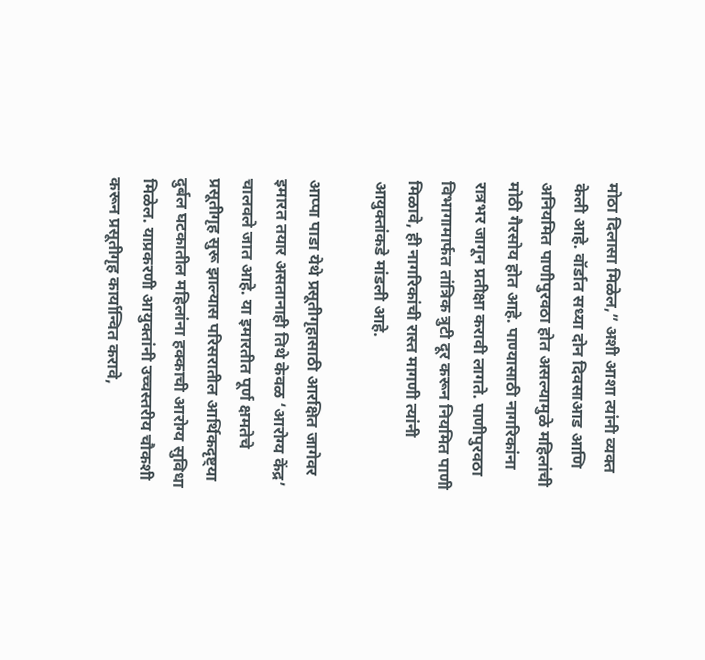मोठा दिलासा मिळेल,” अशी आशा त्यांनी व्यक्त केली आहे. वॉर्डात सध्या दोन दिवसाआड आणि अनियमित पाणीपुरवठा होत असल्यामुळे महिलांची मोठी गैरसोय होत आहे. पाण्यासाठी नागरिकांना रात्रभर जागून प्रतीक्षा करावी लागते. पाणीपुरवठा विभागामार्फत तांत्रिक त्रुटी दूर करून नियमित पाणी मिळावे, ही नागरिकांची रास्त मागणी त्यांनी आयुक्तांकडे मांडली आहे.

आप्पा पाडा येथे प्रसूतीगृहासाठी आरक्षित जागेवर इमारत तयार असतानाही तिथे केवळ ‘आरोग्य केंद्र’ चालवले जात आहे. या इमारतीत पूर्ण क्षमतेचे प्रसूतीगृह सुरू झाल्यास परिसरातील आर्थिकदृष्ट्या दुर्बल घटकातील महिलांना हक्काची आरोग्य सुविधा मिळेल. याप्रकरणी आयुक्तांनी उच्चस्तरीय चौकशी करून प्रसूतीगृह कार्यान्वित करावे,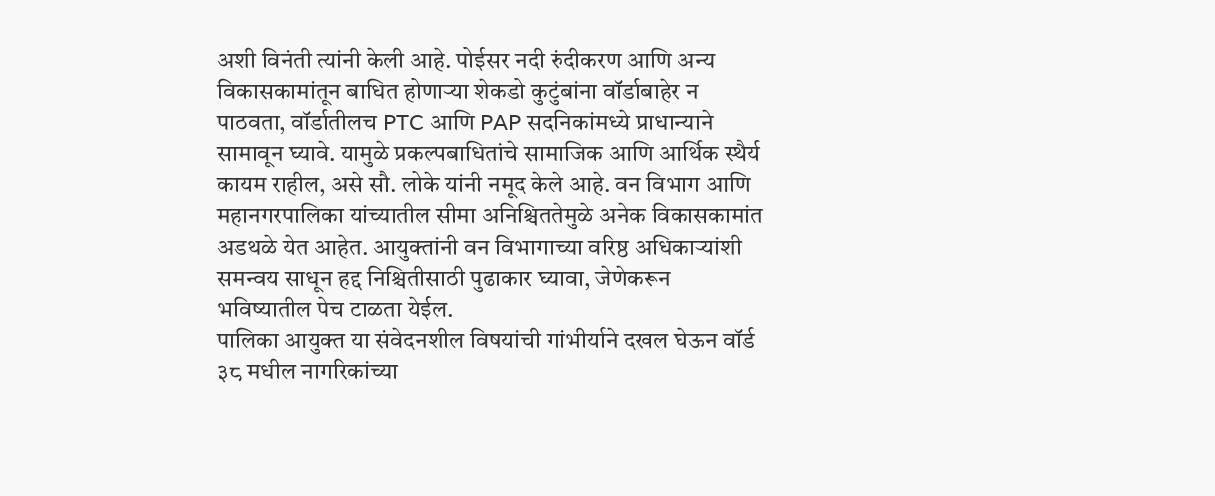अशी विनंती त्यांनी केली आहे. पोईसर नदी रुंदीकरण आणि अन्य विकासकामांतून बाधित होणाऱ्या शेकडो कुटुंबांना वॉर्डाबाहेर न पाठवता, वॉर्डातीलच PTC आणि PAP सदनिकांमध्ये प्राधान्याने सामावून घ्यावे. यामुळे प्रकल्पबाधितांचे सामाजिक आणि आर्थिक स्थैर्य कायम राहील, असे सौ. लोके यांनी नमूद केले आहे. वन विभाग आणि महानगरपालिका यांच्यातील सीमा अनिश्चिततेमुळे अनेक विकासकामांत अडथळे येत आहेत. आयुक्तांनी वन विभागाच्या वरिष्ठ अधिकाऱ्यांशी समन्वय साधून हद्द निश्चितीसाठी पुढाकार घ्यावा, जेणेकरून भविष्यातील पेच टाळता येईल.
पालिका आयुक्त या संवेदनशील विषयांची गांभीर्याने दखल घेऊन वॉर्ड ३८ मधील नागरिकांच्या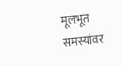मूलभूत समस्यांवर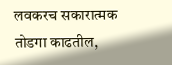लवकरच सकारात्मक तोडगा काढतील,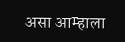असा आम्हाला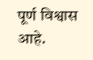पूर्ण विश्वास आहे.